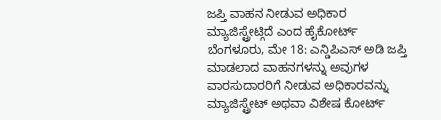ಜಪ್ತಿ ವಾಹನ ನೀಡುವ ಅಧಿಕಾರ ಮ್ಯಾಜಿಸ್ಟ್ರೇಟ್ಗಿದೆ ಎಂದ ಹೈಕೋರ್ಟ್
ಬೆಂಗಳೂರು, ಮೇ 18: ಎನ್ಡಿಪಿಎಸ್ ಅಡಿ ಜಪ್ತಿ ಮಾಡಲಾದ ವಾಹನಗಳನ್ನು ಅವುಗಳ ವಾರಸುದಾರರಿಗೆ ನೀಡುವ ಅಧಿಕಾರವನ್ನು ಮ್ಯಾಜಿಸ್ಟ್ರೇಟ್ ಅಥವಾ ವಿಶೇಷ ಕೋರ್ಟ್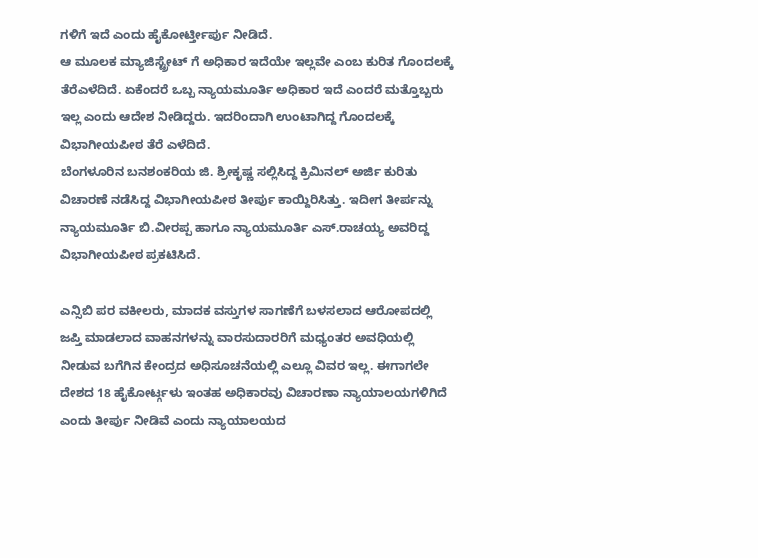ಗಳಿಗೆ ಇದೆ ಎಂದು ಹೈಕೋರ್ಟ್ತೀರ್ಪು ನೀಡಿದೆ.
ಆ ಮೂಲಕ ಮ್ಯಾಜಿಸ್ಟ್ರೇಟ್ ಗೆ ಅಧಿಕಾರ ಇದೆಯೇ ಇಲ್ಲವೇ ಎಂಬ ಕುರಿತ ಗೊಂದಲಕ್ಕೆ ತೆರೆಎಳೆದಿದೆ. ಏಕೆಂದರೆ ಒಬ್ಬ ನ್ಯಾಯಮೂರ್ತಿ ಅಧಿಕಾರ ಇದೆ ಎಂದರೆ ಮತ್ತೊಬ್ಬರು ಇಲ್ಲ ಎಂದು ಆದೇಶ ನೀಡಿದ್ದರು. ಇದರಿಂದಾಗಿ ಉಂಟಾಗಿದ್ದ ಗೊಂದಲಕ್ಕೆ ವಿಭಾಗೀಯಪೀಠ ತೆರೆ ಎಳೆದಿದೆ.
ಬೆಂಗಳೂರಿನ ಬನಶಂಕರಿಯ ಜಿ. ಶ್ರೀಕೃಷ್ಣ ಸಲ್ಲಿಸಿದ್ದ ಕ್ರಿಮಿನಲ್ ಅರ್ಜಿ ಕುರಿತು ವಿಚಾರಣೆ ನಡೆಸಿದ್ದ ವಿಭಾಗೀಯಪೀಠ ತೀರ್ಪು ಕಾಯ್ದಿರಿಸಿತ್ತು. ಇದೀಗ ತೀರ್ಪನ್ನು ನ್ಯಾಯಮೂರ್ತಿ ಬಿ.ವೀರಪ್ಪ ಹಾಗೂ ನ್ಯಾಯಮೂರ್ತಿ ಎಸ್.ರಾಚಯ್ಯ ಅವರಿದ್ದ ವಿಭಾಗೀಯಪೀಠ ಪ್ರಕಟಿಸಿದೆ.

ಎನ್ಸಿಬಿ ಪರ ವಕೀಲರು, ಮಾದಕ ವಸ್ತುಗಳ ಸಾಗಣೆಗೆ ಬಳಸಲಾದ ಆರೋಪದಲ್ಲಿ ಜಪ್ತಿ ಮಾಡಲಾದ ವಾಹನಗಳನ್ನು ವಾರಸುದಾರರಿಗೆ ಮಧ್ಯಂತರ ಅವಧಿಯಲ್ಲಿ ನೀಡುವ ಬಗೆಗಿನ ಕೇಂದ್ರದ ಅಧಿಸೂಚನೆಯಲ್ಲಿ ಎಲ್ಲೂ ವಿವರ ಇಲ್ಲ. ಈಗಾಗಲೇ ದೇಶದ 18 ಹೈಕೋರ್ಟ್ಗಳು ಇಂತಹ ಅಧಿಕಾರವು ವಿಚಾರಣಾ ನ್ಯಾಯಾಲಯಗಳಿಗಿದೆ ಎಂದು ತೀರ್ಪು ನೀಡಿವೆ ಎಂದು ನ್ಯಾಯಾಲಯದ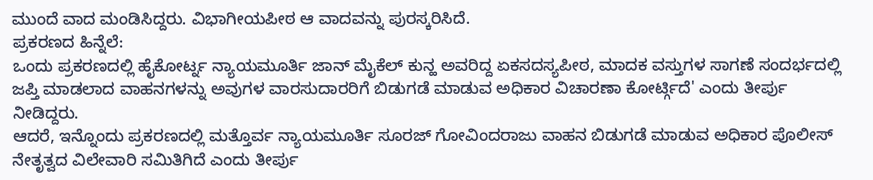ಮುಂದೆ ವಾದ ಮಂಡಿಸಿದ್ದರು. ವಿಭಾಗೀಯಪೀಠ ಆ ವಾದವನ್ನು ಪುರಸ್ಕರಿಸಿದೆ.
ಪ್ರಕರಣದ ಹಿನ್ನೆಲೆ:
ಒಂದು ಪ್ರಕರಣದಲ್ಲಿ ಹೈಕೋರ್ಟ್ನ ನ್ಯಾಯಮೂರ್ತಿ ಜಾನ್ ಮೈಕೆಲ್ ಕುನ್ಹ ಅವರಿದ್ದ ಏಕಸದಸ್ಯಪೀಠ, ಮಾದಕ ವಸ್ತುಗಳ ಸಾಗಣೆ ಸಂದರ್ಭದಲ್ಲಿ ಜಪ್ತಿ ಮಾಡಲಾದ ವಾಹನಗಳನ್ನು ಅವುಗಳ ವಾರಸುದಾರರಿಗೆ ಬಿಡುಗಡೆ ಮಾಡುವ ಅಧಿಕಾರ ವಿಚಾರಣಾ ಕೋರ್ಟ್ಗಿದೆ' ಎಂದು ತೀರ್ಪು ನೀಡಿದ್ದರು.
ಆದರೆ, ಇನ್ನೊಂದು ಪ್ರಕರಣದಲ್ಲಿ ಮತ್ತೊರ್ವ ನ್ಯಾಯಮೂರ್ತಿ ಸೂರಜ್ ಗೋವಿಂದರಾಜು ವಾಹನ ಬಿಡುಗಡೆ ಮಾಡುವ ಅಧಿಕಾರ ಪೊಲೀಸ್ ನೇತೃತ್ವದ ವಿಲೇವಾರಿ ಸಮಿತಿಗಿದೆ ಎಂದು ತೀರ್ಪು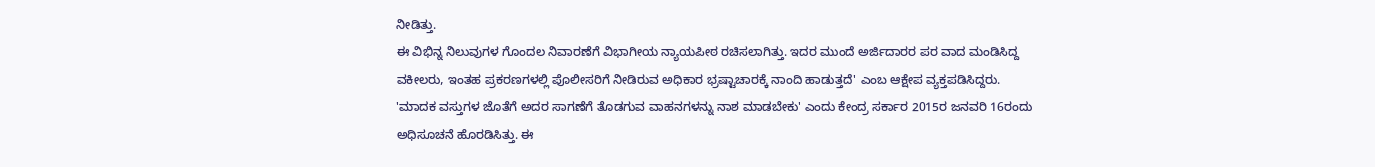ನೀಡಿತ್ತು.
ಈ ವಿಭಿನ್ನ ನಿಲುವುಗಳ ಗೊಂದಲ ನಿವಾರಣೆಗೆ ವಿಭಾಗೀಯ ನ್ಯಾಯಪೀಠ ರಚಿಸಲಾಗಿತ್ತು. ಇದರ ಮುಂದೆ ಅರ್ಜಿದಾರರ ಪರ ವಾದ ಮಂಡಿಸಿದ್ದ ವಕೀಲರು, ಇಂತಹ ಪ್ರಕರಣಗಳಲ್ಲಿ ಪೊಲೀಸರಿಗೆ ನೀಡಿರುವ ಅಧಿಕಾರ ಭ್ರಷ್ಟಾಚಾರಕ್ಕೆ ನಾಂದಿ ಹಾಡುತ್ತದೆ' ಎಂಬ ಆಕ್ಷೇಪ ವ್ಯಕ್ತಪಡಿಸಿದ್ದರು.
'ಮಾದಕ ವಸ್ತುಗಳ ಜೊತೆಗೆ ಅದರ ಸಾಗಣೆಗೆ ತೊಡಗುವ ವಾಹನಗಳನ್ನು ನಾಶ ಮಾಡಬೇಕು' ಎಂದು ಕೇಂದ್ರ ಸರ್ಕಾರ 2015ರ ಜನವರಿ 16ರಂದು ಅಧಿಸೂಚನೆ ಹೊರಡಿಸಿತ್ತು. ಈ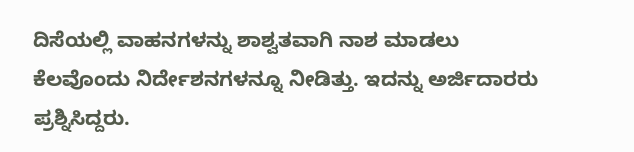ದಿಸೆಯಲ್ಲಿ ವಾಹನಗಳನ್ನು ಶಾಶ್ವತವಾಗಿ ನಾಶ ಮಾಡಲು ಕೆಲವೊಂದು ನಿರ್ದೇಶನಗಳನ್ನೂ ನೀಡಿತ್ತು. ಇದನ್ನು ಅರ್ಜಿದಾರರು ಪ್ರಶ್ನಿಸಿದ್ದರು.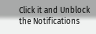Click it and Unblock the Notifications